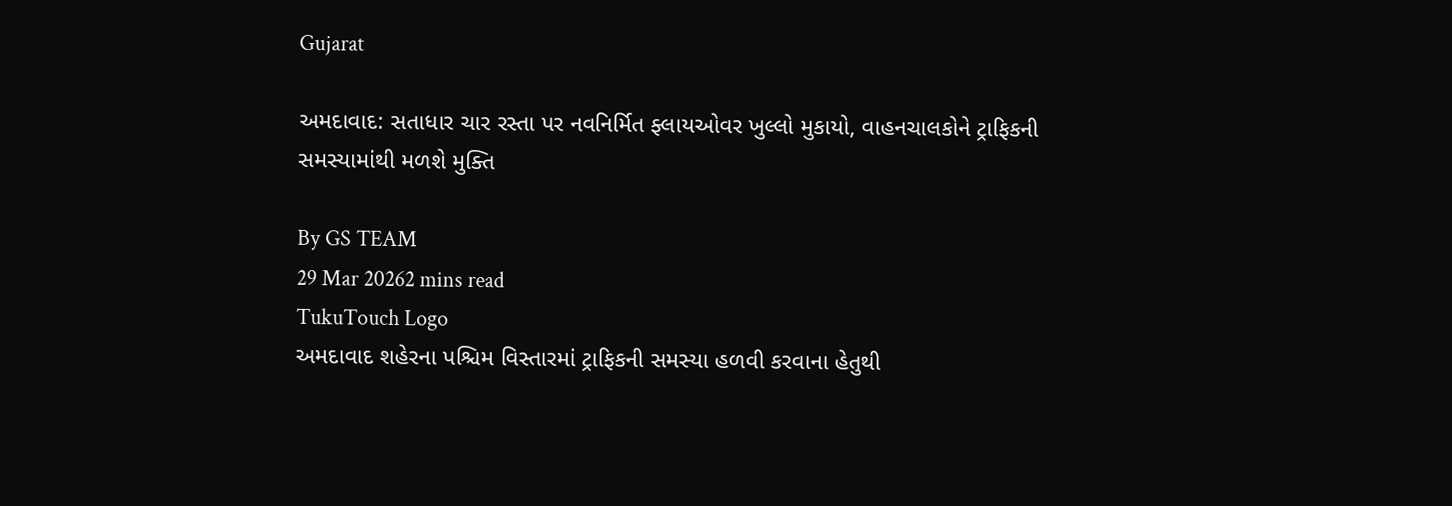Gujarat

અમદાવાદ: સતાધાર ચાર રસ્તા પર નવનિર્મિત ફ્લાયઓવર ખુલ્લો મુકાયો, વાહનચાલકોને ટ્રાફિકની સમસ્યામાંથી મળશે મુક્તિ

By GS TEAM
29 Mar 20262 mins read
TukuTouch Logo
અમદાવાદ શહેરના પશ્ચિમ વિસ્તારમાં ટ્રાફિકની સમસ્યા હળવી કરવાના હેતુથી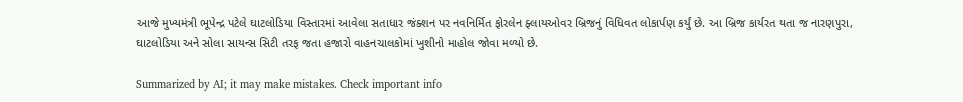આજે મુખ્યમંત્રી ભૂપેન્દ્ર પટેલે ઘાટલોડિયા વિસ્તારમાં આવેલા સતાધાર જંક્શન પર નવનિર્મિત ફોરલેન ફ્લાયઓવર બ્રિજનું વિધિવત લોકાર્પણ કર્યું છે. આ બ્રિજ કાર્યરત થતા જ નારણપુરા, ઘાટલોડિયા અને સોલા સાયન્સ સિટી તરફ જતા હજારો વાહનચાલકોમાં ખુશીનો માહોલ જોવા મળ્યો છે.

Summarized by AI; it may make mistakes. Check important info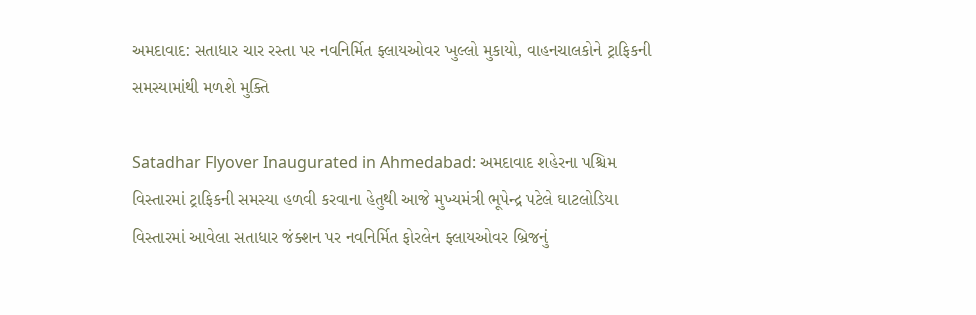અમદાવાદ: સતાધાર ચાર રસ્તા પર નવનિર્મિત ફ્લાયઓવર ખુલ્લો મુકાયો, વાહનચાલકોને ટ્રાફિકની સમસ્યામાંથી મળશે મુક્તિ

Satadhar Flyover Inaugurated in Ahmedabad: અમદાવાદ શહેરના પશ્ચિમ વિસ્તારમાં ટ્રાફિકની સમસ્યા હળવી કરવાના હેતુથી આજે મુખ્યમંત્રી ભૂપેન્દ્ર પટેલે ઘાટલોડિયા વિસ્તારમાં આવેલા સતાધાર જંક્શન પર નવનિર્મિત ફોરલેન ફ્લાયઓવર બ્રિજનું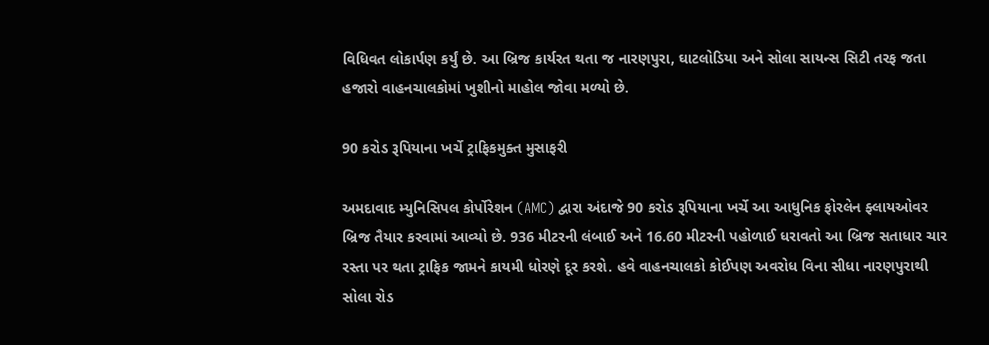વિધિવત લોકાર્પણ કર્યું છે. આ બ્રિજ કાર્યરત થતા જ નારણપુરા, ઘાટલોડિયા અને સોલા સાયન્સ સિટી તરફ જતા હજારો વાહનચાલકોમાં ખુશીનો માહોલ જોવા મળ્યો છે.

90 કરોડ રૂપિયાના ખર્ચે ટ્રાફિકમુક્ત મુસાફરી

અમદાવાદ મ્યુનિસિપલ કોર્પોરેશન (AMC) દ્વારા અંદાજે 90 કરોડ રૂપિયાના ખર્ચે આ આધુનિક ફોરલેન ફ્લાયઓવર બ્રિજ તૈયાર કરવામાં આવ્યો છે. 936 મીટરની લંબાઈ અને 16.60 મીટરની પહોળાઈ ધરાવતો આ બ્રિજ સતાધાર ચાર રસ્તા પર થતા ટ્રાફિક જામને કાયમી ધોરણે દૂર કરશે. હવે વાહનચાલકો કોઈપણ અવરોધ વિના સીધા નારણપુરાથી સોલા રોડ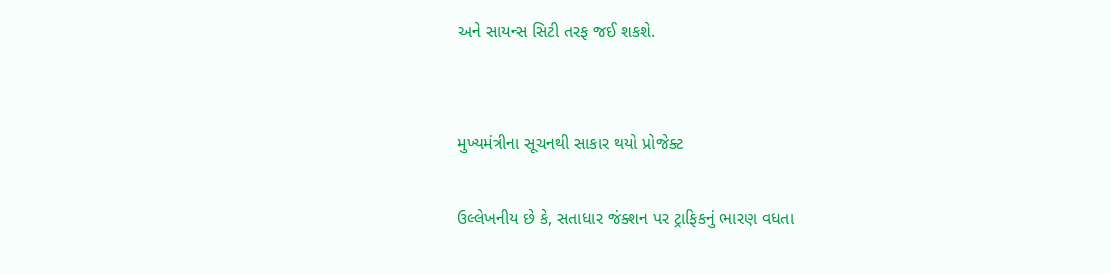અને સાયન્સ સિટી તરફ જઈ શકશે.


મુખ્યમંત્રીના સૂચનથી સાકાર થયો પ્રોજેક્ટ

ઉલ્લેખનીય છે કે, સતાધાર જંક્શન પર ટ્રાફિકનું ભારણ વધતા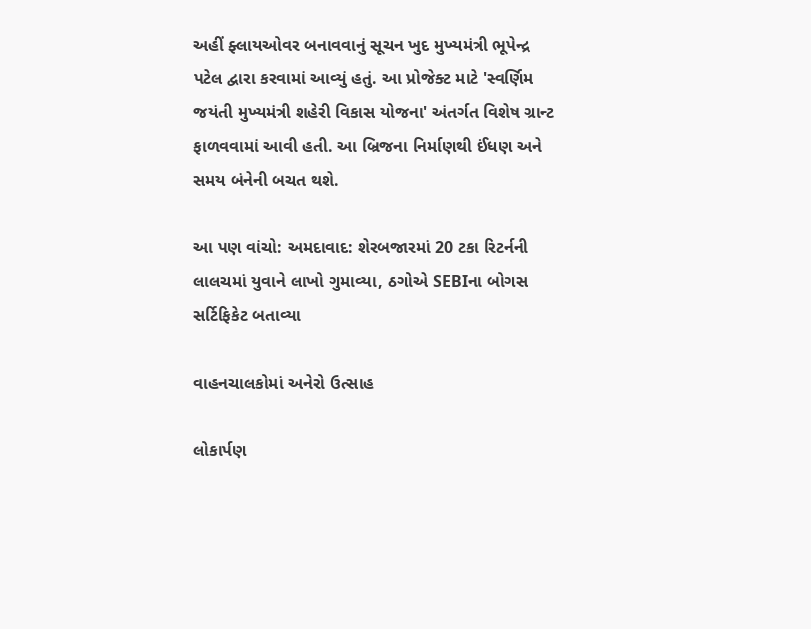અહીં ફ્લાયઓવર બનાવવાનું સૂચન ખુદ મુખ્યમંત્રી ભૂપેન્દ્ર પટેલ દ્વારા કરવામાં આવ્યું હતું. આ પ્રોજેક્ટ માટે 'સ્વર્ણિમ જયંતી મુખ્યમંત્રી શહેરી વિકાસ યોજના' અંતર્ગત વિશેષ ગ્રાન્ટ ફાળવવામાં આવી હતી. આ બ્રિજના નિર્માણથી ઈંધણ અને સમય બંનેની બચત થશે.

આ પણ વાંચો: અમદાવાદ: શેરબજારમાં 20 ટકા રિટર્નની લાલચમાં યુવાને લાખો ગુમાવ્યા, ઠગોએ SEBIના બોગસ સર્ટિફિકેટ બતાવ્યા

વાહનચાલકોમાં અનેરો ઉત્સાહ

લોકાર્પણ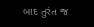બાદ તુરંત જ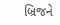બ્રિજને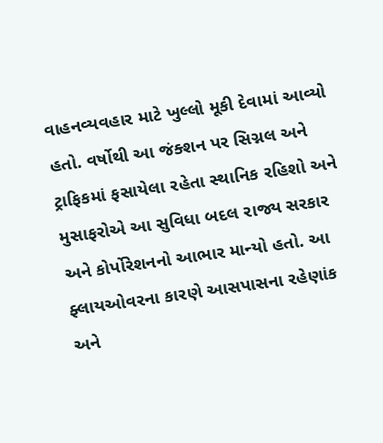વાહનવ્યવહાર માટે ખુલ્લો મૂકી દેવામાં આવ્યો હતો. વર્ષોથી આ જંક્શન પર સિગ્નલ અને ટ્રાફિકમાં ફસાયેલા રહેતા સ્થાનિક રહિશો અને મુસાફરોએ આ સુવિધા બદલ રાજ્ય સરકાર અને કોર્પોરેશનનો આભાર માન્યો હતો. આ ફ્લાયઓવરના કારણે આસપાસના રહેણાંક અને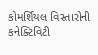કોમર્શિયલ વિસ્તારોની કનેક્ટિવિટી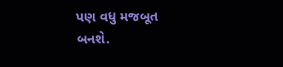પણ વધુ મજબૂત બનશે.